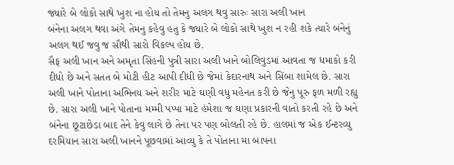જ્યારે બે લોકો સાથે ખુશ ના હોય તો તેમનુ અલગ થવુ સારુઃ સારા અલી ખાન
બંનેના અલગ થવા અંગે તેમનુ કહેવુ હતુ કે જ્યારે બે લોકો સાથે ખુશ ન રહી શકે ત્યારે બંનેનું અલગ થઈ જવુ જ સૌથી સારો વિકલ્પ હોય છે.
સૈફ અલી ખાન અને અમૃતા સિંહની પુત્રી સારા અલી ખાને બોલિવુડમાં આવતા જ ધમાકો કરી દીધો છે અને સતત બે મોટી હીટ આપી દીધી છે જેમાં કેદારનાથ અને સિંબા શામેલ છે. સારા અલી ખાને પોતાના અભિનય અને શરીર માટે ઘણી વધુ મહેનત કરી છે જેનુ પૂરુ ફળ મળી રહ્યુ છે. સારા અલી ખાને પોતાના મમ્મી પપ્પા માટે હંમેશા જ ઘણા પ્રકારની વાતો કરતી રહે છે અને બંનેના છૂટાછેડા બાદ તેને કેવુ લાગે છે તેના પર પણ બોલતી રહે છે. હાલમાં જ એક ઈન્ટરવ્યુ દરમિયાન સારા અલી ખાનને પૂછવામાં આવ્યુ કે તે પોતાના મા બાપના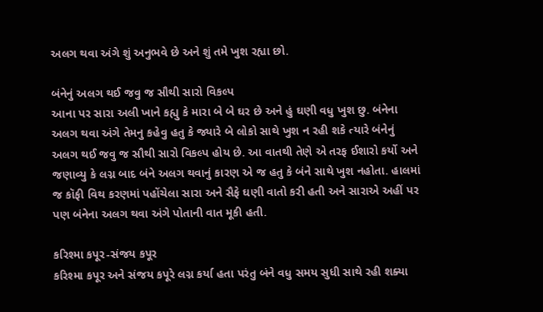અલગ થવા અંગે શું અનુભવે છે અને શું તમે ખુશ રહ્યા છો.

બંનેનું અલગ થઈ જવુ જ સૌથી સારો વિકલ્પ
આના પર સારા અલી ખાને કહ્યુ કે મારા બે બે ઘર છે અને હું ઘણી વધુ ખુશ છુ. બંનેના અલગ થવા અંગે તેમનુ કહેવુ હતુ કે જ્યારે બે લોકો સાથે ખુશ ન રહી શકે ત્યારે બંનેનું અલગ થઈ જવુ જ સૌથી સારો વિકલ્પ હોય છે. આ વાતથી તેણે એ તરફ ઈશારો કર્યો અને જણાવ્યુ કે લગ્ન બાદ બંને અલગ થવાનું કારણ એ જ હતુ કે બંને સાથે ખુશ નહોતા. હાલમાં જ કૉફી વિથ કરણમાં પહોંચેલા સારા અને સૈફે ઘણી વાતો કરી હતી અને સારાએ અહીં પર પણ બંનેના અલગ થવા અંગે પોતાની વાત મૂકી હતી.

કરિશ્મા કપૂર-સંજય કપૂર
કરિશ્મા કપૂર અને સંજય કપૂરે લગ્ન કર્યા હતા પરંતુ બંને વધુ સમય સુધી સાથે રહી શક્યા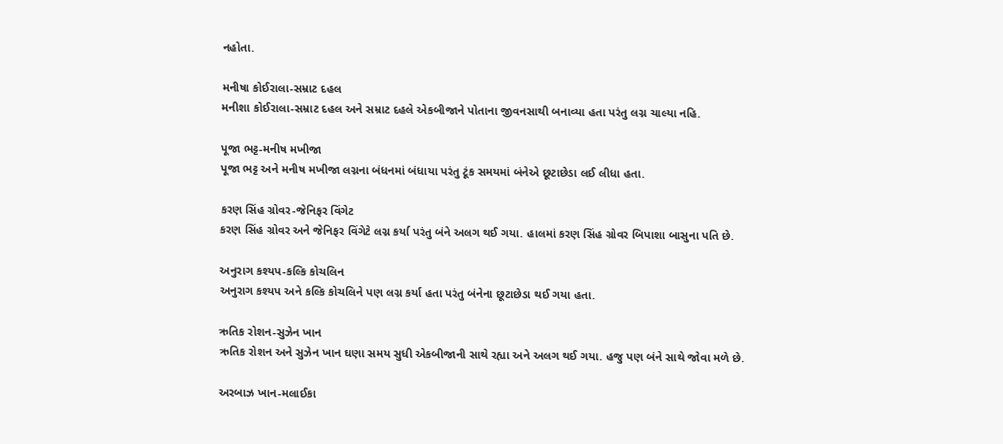નહોતા.

મનીષા કોઈરાલા-સમ્રાટ દહલ
મનીશા કોઈરાલા-સમ્રાટ દહલ અને સમ્રાટ દહલે એકબીજાને પોતાના જીવનસાથી બનાવ્યા હતા પરંતુ લગ્ન ચાલ્યા નહિ.

પૂજા ભટ્ટ-મનીષ મખીજા
પૂજા ભટ્ટ અને મનીષ મખીજા લગ્નના બંધનમાં બંધાયા પરંતુ ટૂંક સમયમાં બંનેએ છૂટાછેડા લઈ લીધા હતા.

કરણ સિંહ ગ્રોવર-જેનિફર વિંગેટ
કરણ સિંહ ગ્રોવર અને જેનિફર વિંગેટે લગ્ન કર્યા પરંતુ બંને અલગ થઈ ગયા. હાલમાં કરણ સિંહ ગ્રોવર બિપાશા બાસુના પતિ છે.

અનુરાગ કશ્યપ-કલ્કિ કોચલિન
અનુરાગ કશ્યપ અને કલ્કિ કોચલિને પણ લગ્ન કર્યા હતા પરંતુ બંનેના છૂટાછેડા થઈ ગયા હતા.

ઋતિક રોશન-સુઝેન ખાન
ઋતિક રોશન અને સુઝેન ખાન ઘણા સમય સુધી એકબીજાની સાથે રહ્યા અને અલગ થઈ ગયા. હજુ પણ બંને સાથે જોવા મળે છે.

અરબાઝ ખાન-મલાઈકા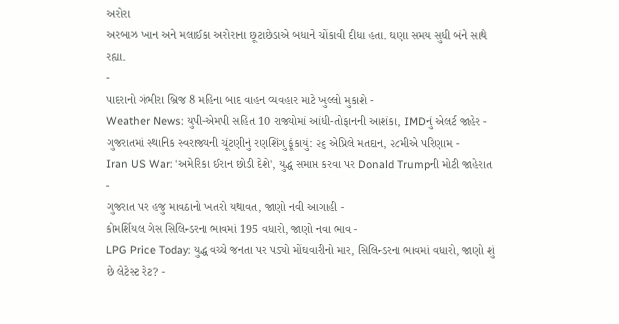અરોરા
અરબાઝ ખાન અને મલાઈકા અરોરાના છૂટાછેડાએ બધાને ચોંકાવી દીધા હતા. ઘણા સમય સુધી બંને સાથે રહ્યા.
-
પાદરાનો ગંભીરા બ્રિજ 8 મહિના બાદ વાહન વ્યવહાર માટે ખુલ્લો મુકાશે -
Weather News: યુપી-એમપી સહિત 10 રાજ્યોમાં આંધી-તોફાનની આશંકા, IMDનું એલર્ટ જાહેર -
ગુજરાતમાં સ્થાનિક સ્વરાજ્યની ચૂંટણીનું રણશિંગુ ફૂંકાયું: ૨૬ એપ્રિલે મતદાન, ૨૮મીએ પરિણામ -
Iran US War: 'અમેરિકા ઈરાન છોડી દેશે', યુદ્ધ સમાપ્ત કરવા પર Donald Trumpની મોટી જાહેરાત -
ગુજરાત પર હજુ માવઠાનો ખતરો યથાવત, જાણો નવી આગાહી -
કોમર્શિયલ ગેસ સિલિન્ડરના ભાવમાં 195 વધારો, જાણો નવા ભાવ -
LPG Price Today: યુદ્ધ વચ્ચે જનતા પર પડ્યો મોંઘવારીનો માર, સિલિન્ડરના ભાવમાં વધારો, જાણો શું છે લેટેસ્ટ રેટ? -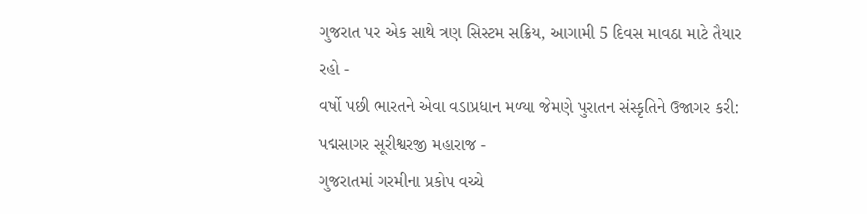ગુજરાત પર એક સાથે ત્રણ સિસ્ટમ સક્રિય, આગામી 5 દિવસ માવઠા માટે તૈયાર રહો -
વર્ષો પછી ભારતને એવા વડાપ્રધાન મળ્યા જેમણે પુરાતન સંસ્કૃતિને ઉજાગર કરી: પદ્મસાગર સૂરીશ્વરજી મહારાજ -
ગુજરાતમાં ગરમીના પ્રકોપ વચ્ચે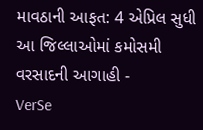માવઠાની આફત: 4 એપ્રિલ સુધી આ જિલ્લાઓમાં કમોસમી વરસાદની આગાહી -
VerSe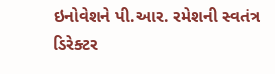ઇનોવેશને પી.આર. રમેશની સ્વતંત્ર ડિરેક્ટર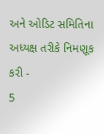અને ઓડિટ સમિતિના અધ્યક્ષ તરીકે નિમણૂક કરી -
5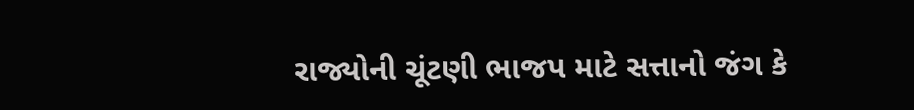રાજ્યોની ચૂંટણી ભાજપ માટે સત્તાનો જંગ કે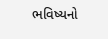ભવિષ્યનો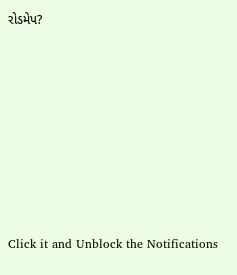રોડમેપ?









Click it and Unblock the Notifications